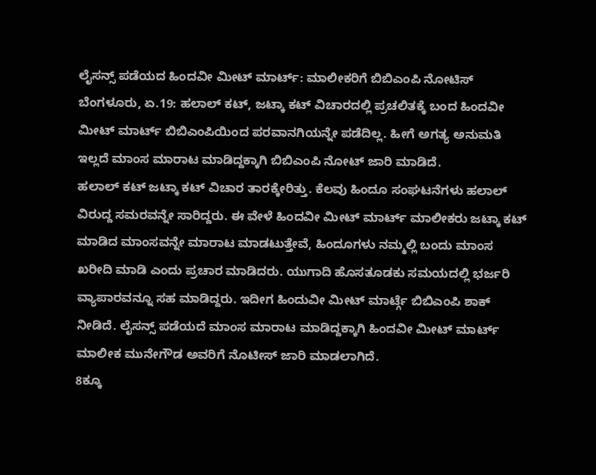ಲೈಸನ್ಸ್ ಪಡೆಯದ ಹಿಂದವೀ ಮೀಟ್ ಮಾರ್ಟ್: ಮಾಲೀಕರಿಗೆ ಬಿಬಿಎಂಪಿ ನೋಟಿಸ್
ಬೆಂಗಳೂರು, ಏ.19: ಹಲಾಲ್ ಕಟ್, ಜಟ್ಕಾ ಕಟ್ ವಿಚಾರದಲ್ಲಿ ಪ್ರಚಲಿತಕ್ಕೆ ಬಂದ ಹಿಂದವೀ ಮೀಟ್ ಮಾರ್ಟ್ ಬಿಬಿಎಂಪಿಯಿಂದ ಪರವಾನಗಿಯನ್ನೇ ಪಡೆದಿಲ್ಲ. ಹೀಗೆ ಅಗತ್ಯ ಅನುಮತಿ ಇಲ್ಲದೆ ಮಾಂಸ ಮಾರಾಟ ಮಾಡಿದ್ದಕ್ಕಾಗಿ ಬಿಬಿಎಂಪಿ ನೋಟ್ ಜಾರಿ ಮಾಡಿದೆ.
ಹಲಾಲ್ ಕಟ್ ಜಟ್ಕಾ ಕಟ್ ವಿಚಾರ ತಾರಕ್ಕೇರಿತ್ತು. ಕೆಲವು ಹಿಂದೂ ಸಂಘಟನೆಗಳು ಹಲಾಲ್ ವಿರುದ್ದ ಸಮರವನ್ನೇ ಸಾರಿದ್ದರು. ಈ ವೇಳೆ ಹಿಂದವೀ ಮೀಟ್ ಮಾರ್ಟ್ ಮಾಲೀಕರು ಜಟ್ಕಾ ಕಟ್ ಮಾಡಿದ ಮಾಂಸವನ್ನೇ ಮಾರಾಟ ಮಾಡಟುತ್ತೇವೆ, ಹಿಂದೂಗಳು ನಮ್ಮಲ್ಲಿ ಬಂದು ಮಾಂಸ ಖರೀದಿ ಮಾಡಿ ಎಂದು ಪ್ರಚಾರ ಮಾಡಿದರು. ಯುಗಾದಿ ಹೊಸತೂಡಕು ಸಮಯದಲ್ಲಿ ಭರ್ಜರಿ ವ್ಯಾಪಾರವನ್ನೂ ಸಹ ಮಾಡಿದ್ದರು. ಇದೀಗ ಹಿಂದುವೀ ಮೀಟ್ ಮಾರ್ಟ್ಗೆ ಬಿಬಿಎಂಪಿ ಶಾಕ್ ನೀಡಿದೆ. ಲೈಸನ್ಸ್ ಪಡೆಯದೆ ಮಾಂಸ ಮಾರಾಟ ಮಾಡಿದ್ದಕ್ಕಾಗಿ ಹಿಂದವೀ ಮೀಟ್ ಮಾರ್ಟ್ ಮಾಲೀಕ ಮುನೇಗೌಡ ಅವರಿಗೆ ನೊಟೀಸ್ ಜಾರಿ ಮಾಡಲಾಗಿದೆ.
8ಕ್ಕೂ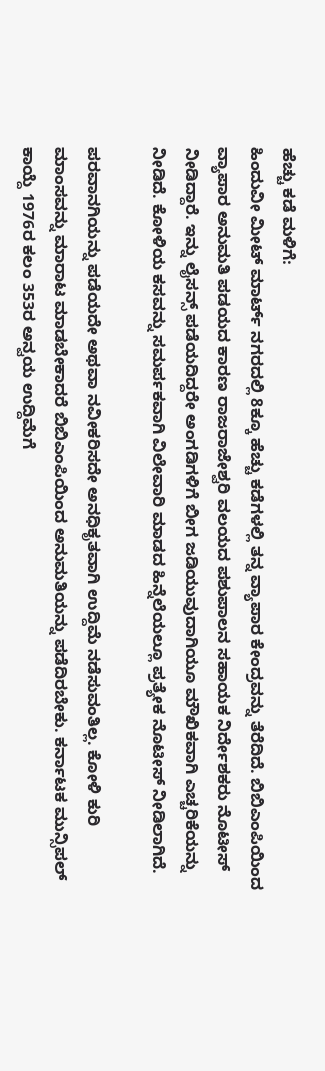ಹೆಚ್ಚು ಕಡೆ ಮಳಿಗೆ:
ಹಿಂದುವೀ ಮೀಟ್ ಮಾರ್ಟ್ ನಗರದಲ್ಲಿ 8ಕ್ಕೂ ಹೆಚ್ಚು ಕಡೆಗಳಲ್ಲಿ ತನ್ನ ವ್ಯಾಪಾರ ಕೇಂದ್ರವನ್ನು ತೆರೆದಿದೆ. ಬಿಬಿಎಂಪಿಯಿಂದ ವ್ಯಾಪಾರ ಅನುಮತಿ ಪಡಯದ ಕಾರಣ ರಾಜರಾಜೇಶ್ವರಿ ವಲಯದ ಪಶುಪಾಲನ ಸಹಾಯಕ ನಿರ್ದೇಶಕರು ನೊಟೀಸ್ ನೀಡಿದ್ದಾರೆ. ಇನ್ನು ಲೈಸನ್ಸ್ ಪಡೆಯದಿದ್ದರೇ ಅಂಗಡಿಗಳಿಗೆ ಬೀಗ ಜಡಿಯುವುದಾಗಿಯೂ ಮೌಖಿಕವಾಗಿ ಎಚ್ಚರಿಕೆಯನ್ನು ನೀಡಿದೆ. ಕೋಳಿಯ ಕಸವನ್ನು ಸಮರ್ಪಕವಾಗಿ ವಿಲೇವಾರಿ ಮಾಡದ ಹಿನ್ನೆಲೆಯಲ್ಲೂ ಪ್ರತ್ಯೇಕ ನೊಟೀಸ್ ನೀಡಿಲಾಗಿದೆ.

ಪರವಾನಗಿಯನ್ನು ಪಡೆಯದೇ ಅಥವಾ ನವೀಕರಿಸದೇ ಅನಧಿಕೃತವಾಗಿ ಉದ್ದಿಮೆ ನಡೆಸುವಂತಿಲ್ಲ. ಕೋಳಿ ಕುರಿ ಮಾಂಸವನ್ನು ಮಾರಾಟ ಮಾಡಬೇಕಾದರೆ ಬಿಬಿಎಂಪಿಯಿಂದ ಅನುಮತಿಯನ್ನು ಪಡೆದಿರಬೇಕು. ಕರ್ನಾಟಕ ಮುನ್ಸಿಪಲ್ ಕಾಯ್ದೆ 1976ರ ಕಲಂ 353ರ ಅನ್ವಯ ಉದ್ದಿಮೆಗೆ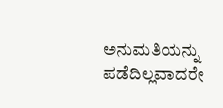ಅನುಮತಿಯನ್ನು ಪಡೆದಿಲ್ಲವಾದರೇ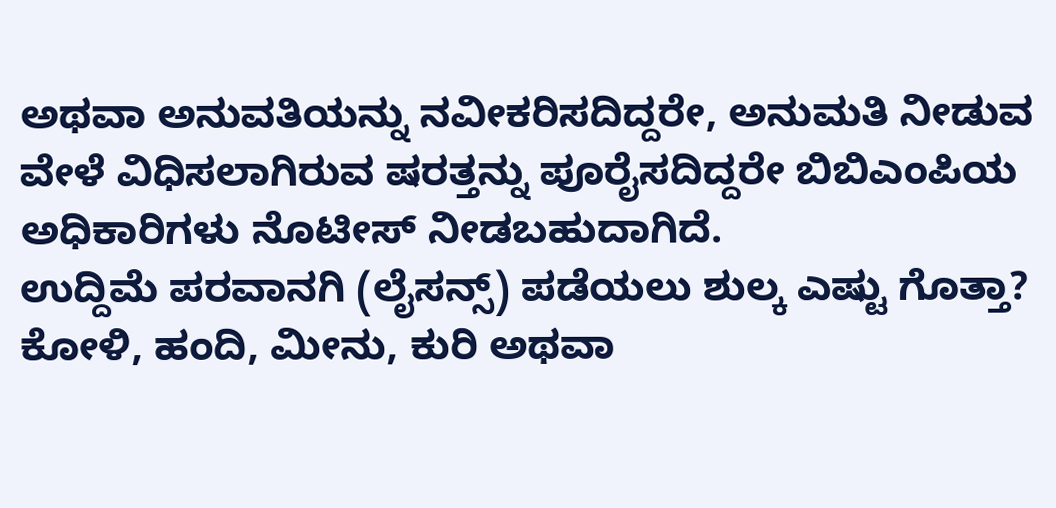ಅಥವಾ ಅನುವತಿಯನ್ನು ನವೀಕರಿಸದಿದ್ದರೇ, ಅನುಮತಿ ನೀಡುವ ವೇಳೆ ವಿಧಿಸಲಾಗಿರುವ ಷರತ್ತನ್ನು ಪೂರೈಸದಿದ್ದರೇ ಬಿಬಿಎಂಪಿಯ ಅಧಿಕಾರಿಗಳು ನೊಟೀಸ್ ನೀಡಬಹುದಾಗಿದೆ.
ಉದ್ದಿಮೆ ಪರವಾನಗಿ (ಲೈಸನ್ಸ್) ಪಡೆಯಲು ಶುಲ್ಕ ಎಷ್ಟು ಗೊತ್ತಾ? ಕೋಳಿ, ಹಂದಿ, ಮೀನು, ಕುರಿ ಅಥವಾ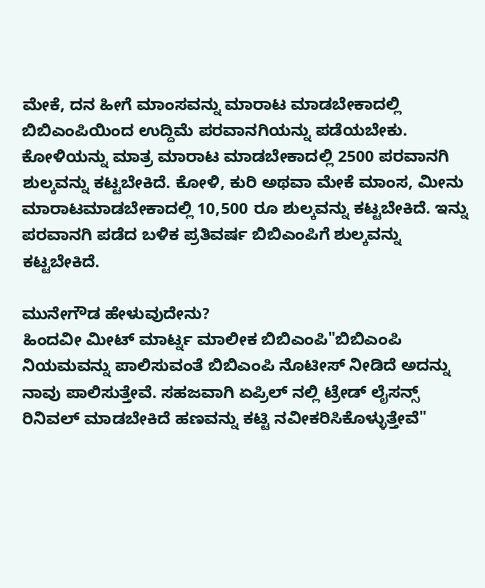ಮೇಕೆ, ದನ ಹೀಗೆ ಮಾಂಸವನ್ನು ಮಾರಾಟ ಮಾಡಬೇಕಾದಲ್ಲಿ ಬಿಬಿಎಂಪಿಯಿಂದ ಉದ್ದಿಮೆ ಪರವಾನಗಿಯನ್ನು ಪಡೆಯಬೇಕು. ಕೋಳಿಯನ್ನು ಮಾತ್ರ ಮಾರಾಟ ಮಾಡಬೇಕಾದಲ್ಲಿ 2500 ಪರವಾನಗಿ ಶುಲ್ಕವನ್ನು ಕಟ್ಟಬೇಕಿದೆ. ಕೋಳಿ, ಕುರಿ ಅಥವಾ ಮೇಕೆ ಮಾಂಸ, ಮೀನು ಮಾರಾಟಮಾಡಬೇಕಾದಲ್ಲಿ 10,500 ರೂ ಶುಲ್ಕವನ್ನು ಕಟ್ಟಬೇಕಿದೆ. ಇನ್ನು ಪರವಾನಗಿ ಪಡೆದ ಬಳಿಕ ಪ್ರತಿವರ್ಷ ಬಿಬಿಎಂಪಿಗೆ ಶುಲ್ಕವನ್ನು ಕಟ್ಟಬೇಕಿದೆ.

ಮುನೇಗೌಡ ಹೇಳುವುದೇನು?
ಹಿಂದವೀ ಮೀಟ್ ಮಾರ್ಟ್ನ ಮಾಲೀಕ ಬಿಬಿಎಂಪಿ"ಬಿಬಿಎಂಪಿ ನಿಯಮವನ್ನು ಪಾಲಿಸುವಂತೆ ಬಿಬಿಎಂಪಿ ನೊಟೀಸ್ ನೀಡಿದೆ ಅದನ್ನು ನಾವು ಪಾಲಿಸುತ್ತೇವೆ. ಸಹಜವಾಗಿ ಏಪ್ರಿಲ್ ನಲ್ಲಿ ಟ್ರೇಡ್ ಲೈಸನ್ಸ್ ರಿನಿವಲ್ ಮಾಡಬೇಕಿದೆ ಹಣವನ್ನು ಕಟ್ಟಿ ನವೀಕರಿಸಿಕೊಳ್ಳುತ್ತೇವೆ"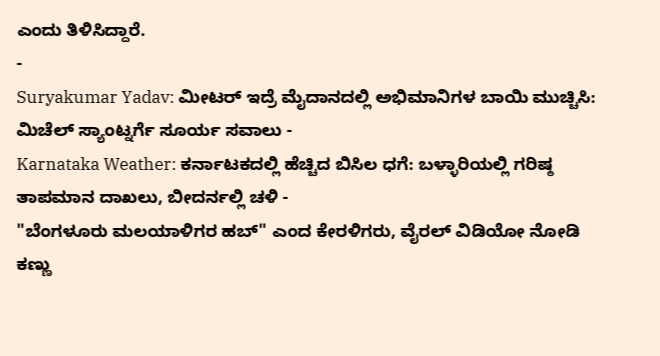ಎಂದು ತಿಳಿಸಿದ್ದಾರೆ.
-
Suryakumar Yadav: ಮೀಟರ್ ಇದ್ರೆ ಮೈದಾನದಲ್ಲಿ ಅಭಿಮಾನಿಗಳ ಬಾಯಿ ಮುಚ್ಚಿಸಿ: ಮಿಚೆಲ್ ಸ್ಯಾಂಟ್ನರ್ಗೆ ಸೂರ್ಯ ಸವಾಲು -
Karnataka Weather: ಕರ್ನಾಟಕದಲ್ಲಿ ಹೆಚ್ಚಿದ ಬಿಸಿಲ ಧಗೆ: ಬಳ್ಳಾರಿಯಲ್ಲಿ ಗರಿಷ್ಠ ತಾಪಮಾನ ದಾಖಲು, ಬೀದರ್ನಲ್ಲಿ ಚಳಿ -
"ಬೆಂಗಳೂರು ಮಲಯಾಳಿಗರ ಹಬ್" ಎಂದ ಕೇರಳಿಗರು, ವೈರಲ್ ವಿಡಿಯೋ ನೋಡಿ ಕಣ್ಣು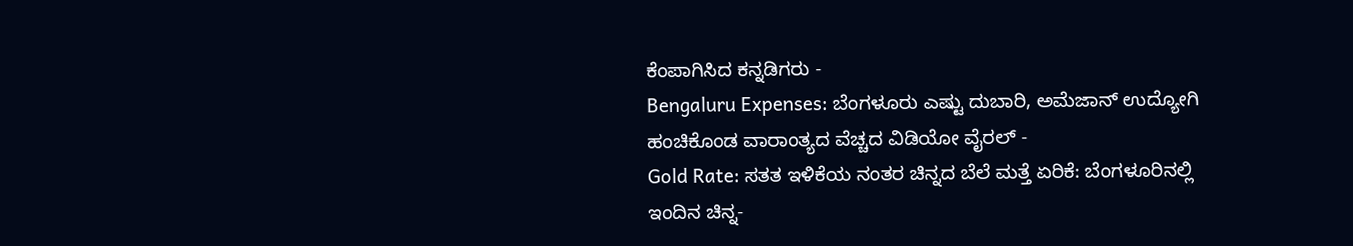ಕೆಂಪಾಗಿಸಿದ ಕನ್ನಡಿಗರು -
Bengaluru Expenses: ಬೆಂಗಳೂರು ಎಷ್ಟು ದುಬಾರಿ, ಅಮೆಜಾನ್ ಉದ್ಯೋಗಿ ಹಂಚಿಕೊಂಡ ವಾರಾಂತ್ಯದ ವೆಚ್ಚದ ವಿಡಿಯೋ ವೈರಲ್ -
Gold Rate: ಸತತ ಇಳಿಕೆಯ ನಂತರ ಚಿನ್ನದ ಬೆಲೆ ಮತ್ತೆ ಏರಿಕೆ: ಬೆಂಗಳೂರಿನಲ್ಲಿ ಇಂದಿನ ಚಿನ್ನ-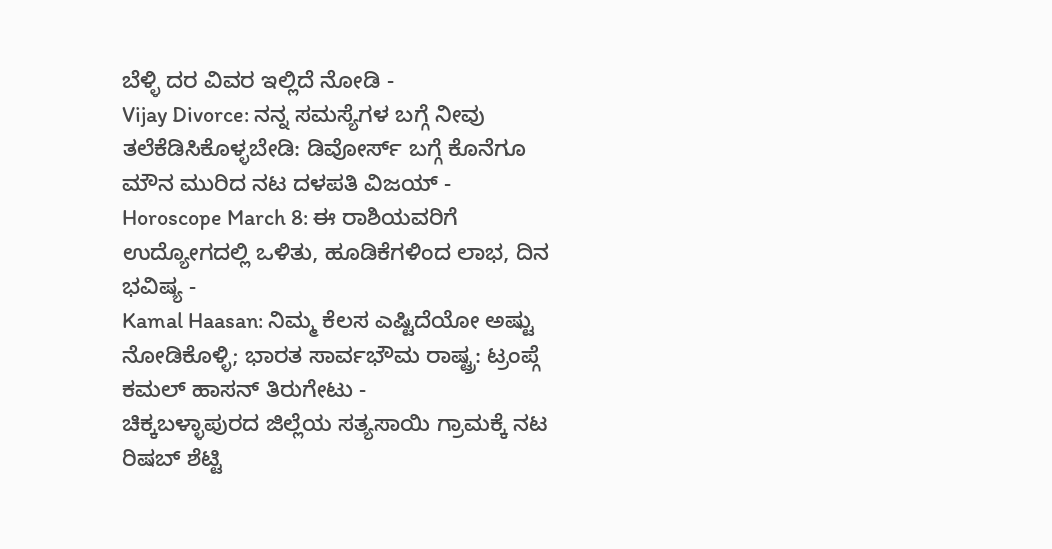ಬೆಳ್ಳಿ ದರ ವಿವರ ಇಲ್ಲಿದೆ ನೋಡಿ -
Vijay Divorce: ನನ್ನ ಸಮಸ್ಯೆಗಳ ಬಗ್ಗೆ ನೀವು ತಲೆಕೆಡಿಸಿಕೊಳ್ಳಬೇಡಿ: ಡಿವೋರ್ಸ್ ಬಗ್ಗೆ ಕೊನೆಗೂ ಮೌನ ಮುರಿದ ನಟ ದಳಪತಿ ವಿಜಯ್ -
Horoscope March 8: ಈ ರಾಶಿಯವರಿಗೆ ಉದ್ಯೋಗದಲ್ಲಿ ಒಳಿತು, ಹೂಡಿಕೆಗಳಿಂದ ಲಾಭ, ದಿನ ಭವಿಷ್ಯ -
Kamal Haasan: ನಿಮ್ಮ ಕೆಲಸ ಎಷ್ಟಿದೆಯೋ ಅಷ್ಟು ನೋಡಿಕೊಳ್ಳಿ; ಭಾರತ ಸಾರ್ವಭೌಮ ರಾಷ್ಟ್ರ: ಟ್ರಂಪ್ಗೆ ಕಮಲ್ ಹಾಸನ್ ತಿರುಗೇಟು -
ಚಿಕ್ಕಬಳ್ಳಾಪುರದ ಜಿಲ್ಲೆಯ ಸತ್ಯಸಾಯಿ ಗ್ರಾಮಕ್ಕೆ ನಟ ರಿಷಬ್ ಶೆಟ್ಟಿ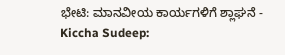ಭೇಟಿ: ಮಾನವೀಯ ಕಾರ್ಯಗಳಿಗೆ ಶ್ಲಾಘನೆ -
Kiccha Sudeep: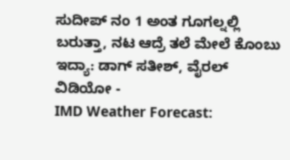ಸುದೀಪ್ ನಂ 1 ಅಂತ ಗೂಗಲ್ನಲ್ಲಿ ಬರುತ್ತಾ, ನಟ ಆದ್ರೆ ತಲೆ ಮೇಲೆ ಕೊಂಬು ಇದ್ಯಾ: ಡಾಗ್ ಸತೀಶ್, ವೈರಲ್ ವಿಡಿಯೋ -
IMD Weather Forecast: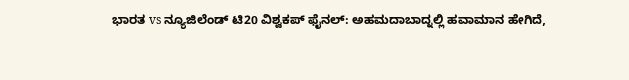ಭಾರತ vs ನ್ಯೂಜಿಲೆಂಡ್ ಟಿ20 ವಿಶ್ವಕಪ್ ಫೈನಲ್: ಅಹಮದಾಬಾದ್ನಲ್ಲಿ ಹವಾಮಾನ ಹೇಗಿದೆ,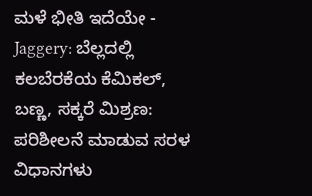ಮಳೆ ಭೀತಿ ಇದೆಯೇ -
Jaggery: ಬೆಲ್ಲದಲ್ಲಿ ಕಲಬೆರಕೆಯ ಕೆಮಿಕಲ್, ಬಣ್ಣ, ಸಕ್ಕರೆ ಮಿಶ್ರಣ: ಪರಿಶೀಲನೆ ಮಾಡುವ ಸರಳ ವಿಧಾನಗಳು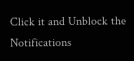Click it and Unblock the Notifications